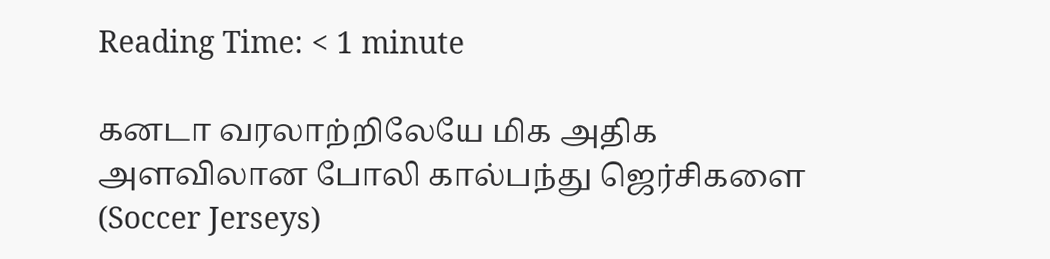Reading Time: < 1 minute

கனடா வரலாற்றிலேயே மிக அதிக அளவிலான போலி கால்பந்து ஜெர்சிகளை (Soccer Jerseys)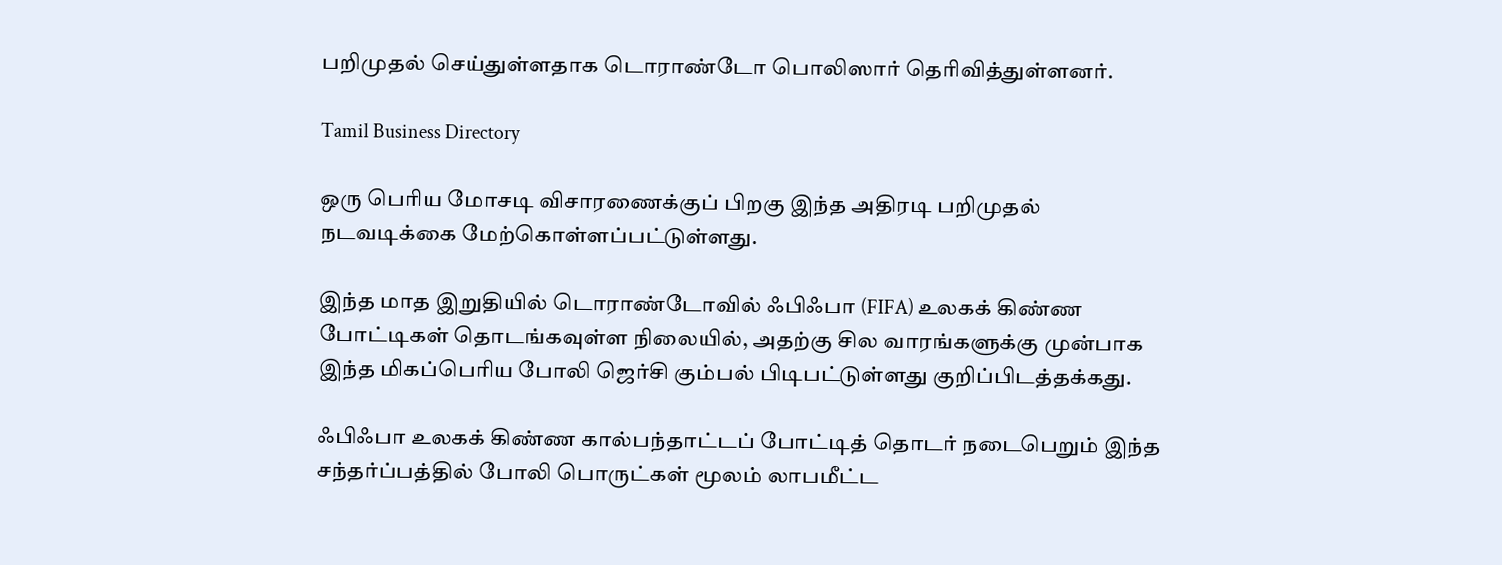பறிமுதல் செய்துள்ளதாக டொராண்டோ பொலிஸார் தெரிவித்துள்ளனர்.

Tamil Business Directory

ஒரு பெரிய மோசடி விசாரணைக்குப் பிறகு இந்த அதிரடி பறிமுதல் நடவடிக்கை மேற்கொள்ளப்பட்டுள்ளது.

இந்த மாத இறுதியில் டொராண்டோவில் ஃபிஃபா (FIFA) உலகக் கிண்ண போட்டிகள் தொடங்கவுள்ள நிலையில், அதற்கு சில வாரங்களுக்கு முன்பாக இந்த மிகப்பெரிய போலி ஜெர்சி கும்பல் பிடிபட்டுள்ளது குறிப்பிடத்தக்கது.

ஃபிஃபா உலகக் கிண்ண கால்பந்தாட்டப் போட்டித் தொடர் நடைபெறும் இந்த சந்தர்ப்பத்தில் போலி பொருட்கள் மூலம் லாபமீட்ட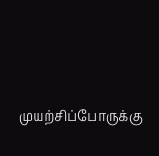முயற்சிப்போருக்கு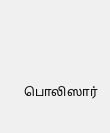பொலிஸார்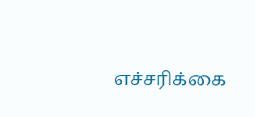எச்சரிக்கை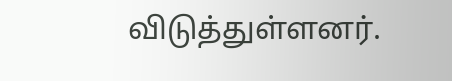விடுத்துள்ளனர்.